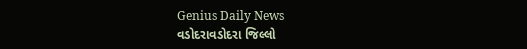Genius Daily News
વડોદરાવડોદરા જિલ્લો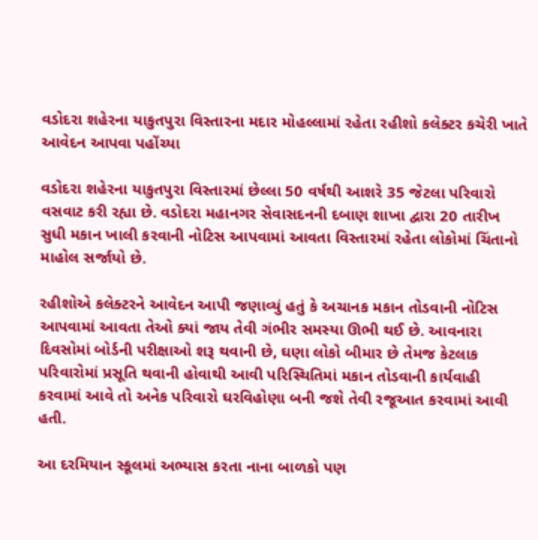વડોદરા શહેરના યાકુતપુરા વિસ્તારના મદાર મોહલ્લામાં રહેતા રહીશો કલેક્ટર કચેરી ખાતે આવેદન આપવા પહોંચ્યા

વડોદરા શહેરના યાકુતપુરા વિસ્તારમાં છેલ્લા 50 વર્ષથી આશરે 35 જેટલા પરિવારો વસવાટ કરી રહ્યા છે. વડોદરા મહાનગર સેવાસદનની દબાણ શાખા દ્વારા 20 તારીખ સુધી મકાન ખાલી કરવાની નોટિસ આપવામાં આવતા વિસ્તારમાં રહેતા લોકોમાં ચિંતાનો માહોલ સર્જાયો છે.

રહીશોએ કલેક્ટરને આવેદન આપી જણાવ્યું હતું કે અચાનક મકાન તોડવાની નોટિસ આપવામાં આવતા તેઓ ક્યાં જાય તેવી ગંભીર સમસ્યા ઊભી થઈ છે. આવનારા દિવસોમાં બોર્ડની પરીક્ષાઓ શરૂ થવાની છે, ઘણા લોકો બીમાર છે તેમજ કેટલાક પરિવારોમાં પ્રસૂતિ થવાની હોવાથી આવી પરિસ્થિતિમાં મકાન તોડવાની કાર્યવાહી કરવામાં આવે તો અનેક પરિવારો ઘરવિહોણા બની જશે તેવી રજૂઆત કરવામાં આવી હતી.

આ દરમિયાન સ્કૂલમાં અભ્યાસ કરતા નાના બાળકો પણ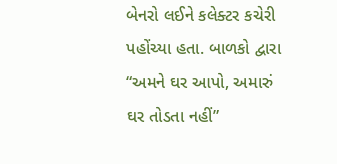બેનરો લઈને કલેક્ટર કચેરી પહોંચ્યા હતા. બાળકો દ્વારા “અમને ઘર આપો, અમારું ઘર તોડતા નહીં”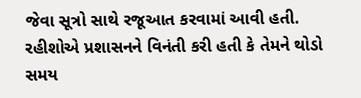જેવા સૂત્રો સાથે રજૂઆત કરવામાં આવી હતી. રહીશોએ પ્રશાસનને વિનંતી કરી હતી કે તેમને થોડો સમય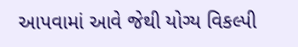આપવામાં આવે જેથી યોગ્ય વિકલ્પી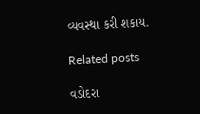વ્યવસ્થા કરી શકાય.

Related posts

વડોદરા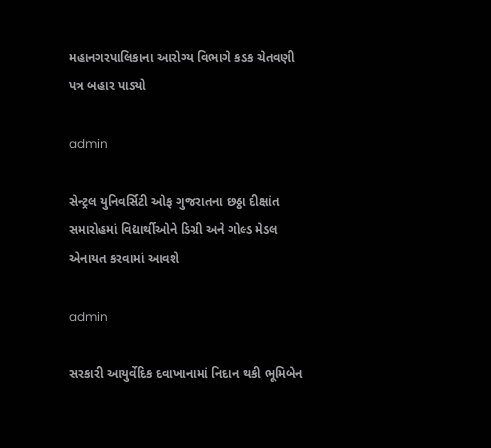મહાનગરપાલિકાના આરોગ્ય વિભાગે કડક ચેતવણી પત્ર બહાર પાડ્યો

admin

સેન્ટ્રલ યુનિવર્સિટી ઓફ ગુજરાતના છઠ્ઠા દીક્ષાંત સમારોહમાં વિદ્યાર્થીઓને ડિગ્રી અને ગોલ્ડ મેડલ એનાયત કરવામાં આવશે

admin

સરકારી આયુર્વેદિક દવાખાનામાં નિદાન થકી ભૂમિબેન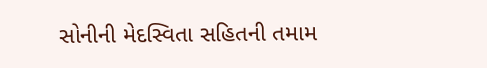સોનીની મેદસ્વિતા સહિતની તમામ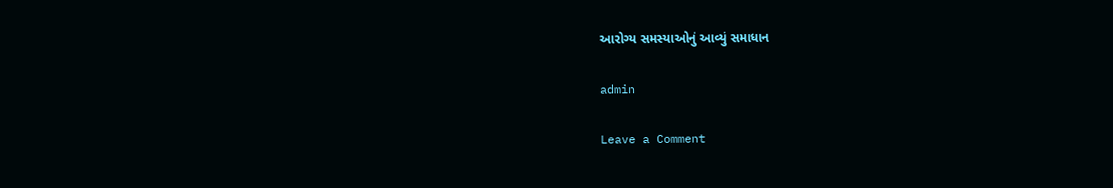આરોગ્ય સમસ્યાઓનું આવ્યું સમાધાન

admin

Leave a Comment